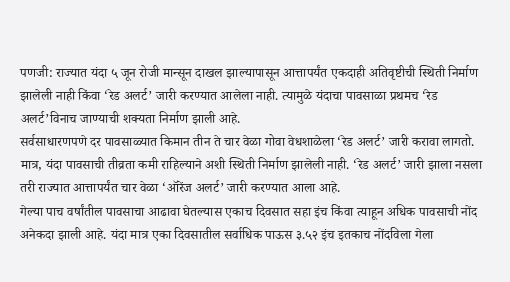पणजी: राज्यात यंदा ५ जून रोजी मान्सून दाखल झाल्यापासून आत्तापर्यंत एकदाही अतिवृष्टीची स्थिती निर्माण झालेली नाही किंवा ‘रेड अलर्ट’ जारी करण्यात आलेला नाही. त्यामुळे यंदाचा पावसाळा प्रथमच ‘रेड अलर्ट’विनाच जाण्याची शक्यता निर्माण झाली आहे.
सर्वसाधारणपणे दर पावसाळ्यात किमान तीन ते चार वेळा गोवा वेधशाळेला ‘रेड अलर्ट’ जारी करावा लागतो. मात्र, यंदा पावसाची तीव्रता कमी राहिल्याने अशी स्थिती निर्माण झालेली नाही. ‘रेड अलर्ट’ जारी झाला नसला तरी राज्यात आत्तापर्यंत चार वेळा ‘ऑरेंज अलर्ट’ जारी करण्यात आला आहे.
गेल्या पाच वर्षांतील पावसाचा आढावा घेतल्यास एकाच दिवसात सहा इंच किंवा त्याहून अधिक पावसाची नोंद अनेकदा झाली आहे. यंदा मात्र एका दिवसातील सर्वाधिक पाऊस ३.५२ इंच इतकाच नोंदविला गेला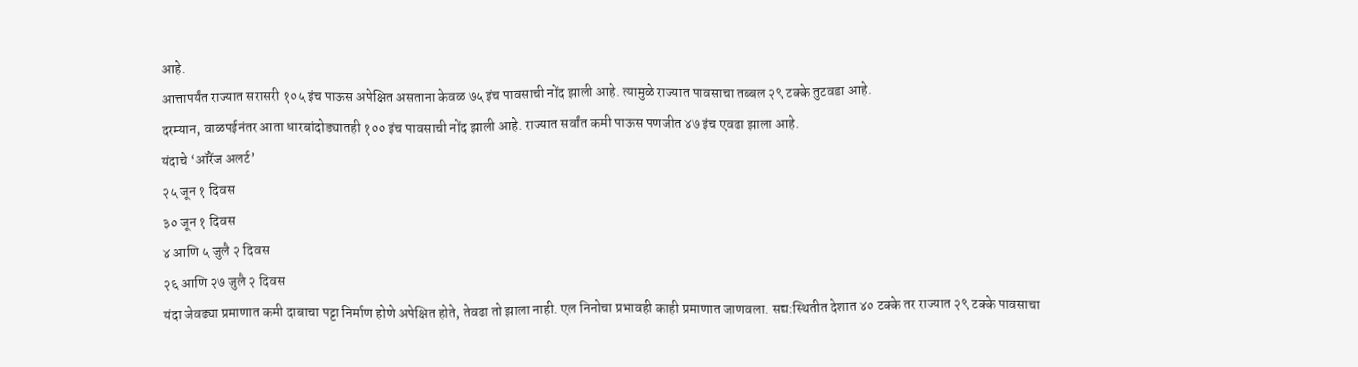आहे.
आत्तापर्यंत राज्यात सरासरी १०५ इंच पाऊस अपेक्षित असताना केवळ ७५ इंच पावसाची नोंद झाली आहे. त्यामुळे राज्यात पावसाचा तब्बल २९ टक्के तुटवडा आहे.
दरम्यान, वाळपईनंतर आता धारबांदोड्यातही १०० इंच पावसाची नोंद झाली आहे. राज्यात सर्वांत कमी पाऊस पणजीत ४७ इंच एवढा झाला आहे.
यंदाचे ‘ऑरेंज अलर्ट’
२५ जून १ दिवस
३० जून १ दिवस
४ आणि ५ जुलै २ दिवस
२६ आणि २७ जुलै २ दिवस
यंदा जेवढ्या प्रमाणात कमी दाबाचा पट्टा निर्माण होणे अपेक्षित होते, तेवढा तो झाला नाही. एल निनोचा प्रभावही काही प्रमाणात जाणवला. सद्य:स्थितीत देशात ४० टक्के तर राज्यात २९ टक्के पावसाचा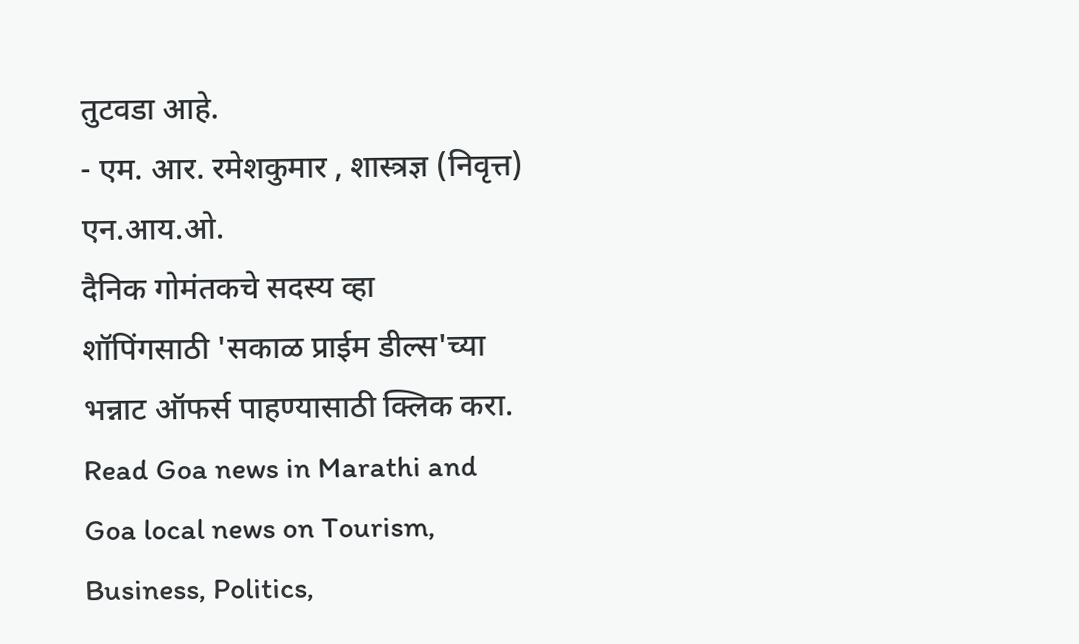तुटवडा आहे.
- एम. आर. रमेशकुमार , शास्त्रज्ञ (निवृत्त) एन.आय.ओ.
दैनिक गोमंतकचे सदस्य व्हा
शॉपिंगसाठी 'सकाळ प्राईम डील्स'च्या भन्नाट ऑफर्स पाहण्यासाठी क्लिक करा.
Read Goa news in Marathi and Goa local news on Tourism, Business, Politics,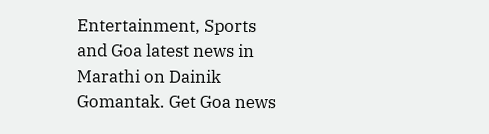Entertainment, Sports and Goa latest news in Marathi on Dainik Gomantak. Get Goa news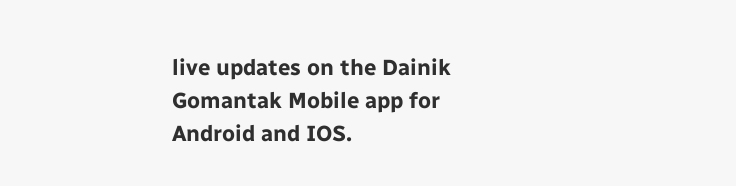live updates on the Dainik Gomantak Mobile app for Android and IOS.